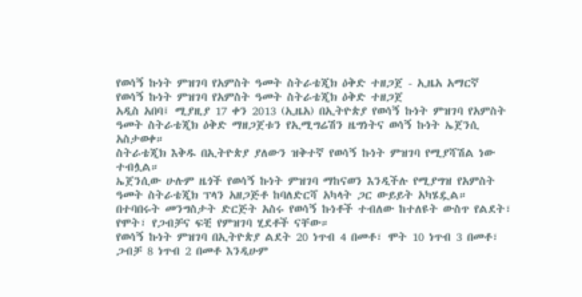የወሳኝ ኩነት ምዝገባ የአምስት ዓመት ስትራቴጂክ ዕቅድ ተዘጋጀ - ኢዜአ አማርኛ
የወሳኝ ኩነት ምዝገባ የአምስት ዓመት ስትራቴጂክ ዕቅድ ተዘጋጀ
አዲስ አበባ፤ ሚያዚያ 17 ቀን 2013 (ኢዜአ) በኢትዮጵያ የወሳኝ ኩነት ምዝገባ የአምስት ዓመት ስትራቴጂክ ዕቅድ ማዘጋጀቱን የኢሚግሬሽን ዜግነትና ወሳኝ ኩነት ኤጀንሲ አስታወቀ።
ስትራቴጂክ እቅዱ በኢትዮጵያ ያለውን ዝቅተኛ የወሳኝ ኩነት ምዝገባ የሚያሻሽል ነው ተብሏል።
ኤጀንሲው ሁሉም ዜጎች የወሳኝ ኩነት ምዝገባ ማከናወን እንዲችሉ የሚያግዝ የአምስት ዓመት ስትራቴጂክ ፕላን አዘጋጅቶ ከባለድርሻ አካላት ጋር ውይይት አካሄዷል።
በተባበሩት መንግስታት ድርጅት አስሩ የወሳኝ ኩነቶች ተብለው ከተለዩት ውስጥ የልደት፣ የሞት፣ የጋብቻና ፍቺ የምዝገባ ሂደቶች ናቸው።
የወሳኝ ኩነት ምዝገባ በኢትዮጵያ ልደት 20 ነጥብ 4 በመቶ፣ ሞት 10 ነጥብ 3 በመቶ፣ ጋብቻ 8 ነጥብ 2 በመቶ እንዲሁም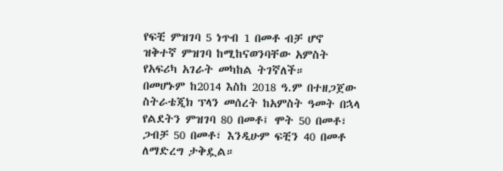የፍቺ ምዝገባ 5 ነጥብ 1 በመቶ ብቻ ሆኖ ዝቅተኛ ምዝገባ ከሚከናወንባቸው አምስት የአፍሪካ አገራት መካከል ትገኛለች።
በመሆኑም ከ2014 እስከ 2018 ዓ.ም በተዘጋጀው ስትራቴጂክ ፕላን መሰረት ከአምስት ዓመት በኋላ የልደትን ምዝገባ 80 በመቶ፤ ሞት 50 በመቶ፣ ጋብቻ 50 በመቶ፣ እንዲሁም ፍቺን 40 በመቶ ለማድረግ ታቅዷል።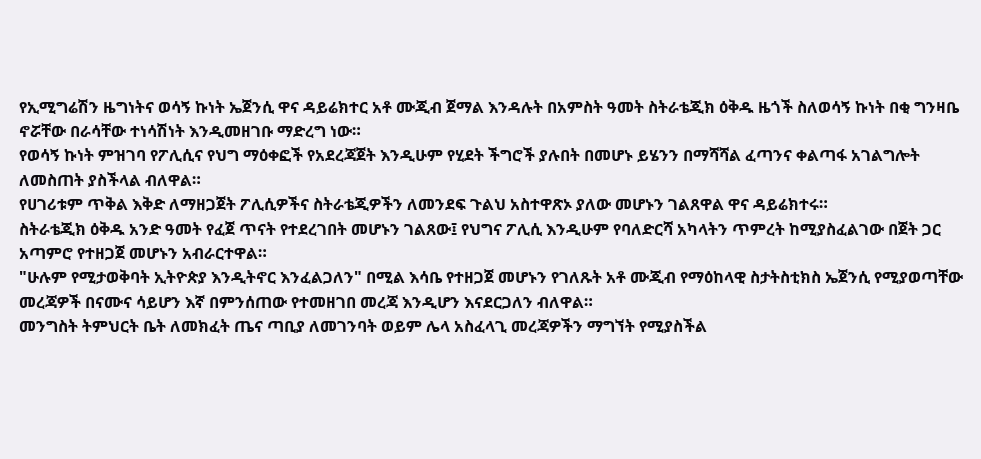የኢሚግሬሽን ዜግነትና ወሳኝ ኩነት ኤጀንሲ ዋና ዳይሬክተር አቶ ሙጂብ ጀማል እንዳሉት በአምስት ዓመት ስትራቴጂክ ዕቅዱ ዜጎች ስለወሳኝ ኩነት በቂ ግንዛቤ ኖሯቸው በራሳቸው ተነሳሽነት እንዲመዘገቡ ማድረግ ነው።
የወሳኝ ኩነት ምዝገባ የፖሊሲና የህግ ማዕቀፎች የአደረጃጀት እንዲሁም የሂደት ችግሮች ያሉበት በመሆኑ ይሄንን በማሻሻል ፈጣንና ቀልጣፋ አገልግሎት ለመስጠት ያስችላል ብለዋል።
የሀገሪቱም ጥቅል እቅድ ለማዘጋጀት ፖሊሲዎችና ስትራቴጂዎችን ለመንደፍ ጉልህ አስተዋጽኦ ያለው መሆኑን ገልጸዋል ዋና ዳይሬክተሩ።
ስትራቴጂክ ዕቅዱ አንድ ዓመት የፈጀ ጥናት የተደረገበት መሆኑን ገልጸው፤ የህግና ፖሊሲ እንዲሁም የባለድርሻ አካላትን ጥምረት ከሚያስፈልገው በጀት ጋር አጣምሮ የተዘጋጀ መሆኑን አብራርተዋል።
"ሁሉም የሚታወቅባት ኢትዮጵያ እንዲትኖር እንፈልጋለን" በሚል እሳቤ የተዘጋጀ መሆኑን የገለጹት አቶ ሙጂብ የማዕከላዊ ስታትስቲክስ ኤጀንሲ የሚያወጣቸው መረጃዎች በናሙና ሳይሆን እኛ በምንሰጠው የተመዘገበ መረጃ እንዲሆን እናደርጋለን ብለዋል።
መንግስት ትምህርት ቤት ለመክፈት ጤና ጣቢያ ለመገንባት ወይም ሌላ አስፈላጊ መረጃዎችን ማግኘት የሚያስችል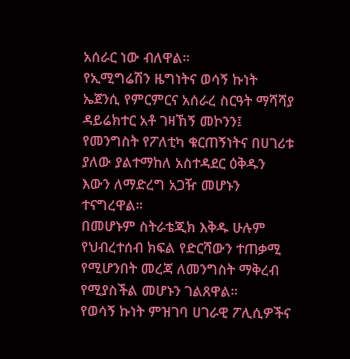አሰራር ነው ብለዋል።
የኢሚግሬሽን ዜግነትና ወሳኝ ኩነት ኤጀንሲ የምርምርና አሰራረ ስርዓት ማሻሻያ ዳይሬክተር አቶ ገዛኸኝ መኮንን፤ የመንግስት የፖለቲካ ቁርጠኝነትና በሀገሪቱ ያለው ያልተማከለ አስተዳደር ዕቅዱን እውን ለማድረግ አጋዥ መሆኑን ተናግረዋል።
በመሆኑም ስትራቴጂክ እቅዱ ሁሉም የህብረተሰብ ክፍል የድርሻውን ተጠቃሚ የሚሆንበት መረጃ ለመንግስት ማቅረብ የሚያስችል መሆኑን ገልጸዋል።
የወሳኝ ኩነት ምዝገባ ሀገራዊ ፖሊሲዎችና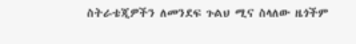ስትራቴጂዎችን ለመንደፍ ጉልህ ሚና ስላለው ዜጎችም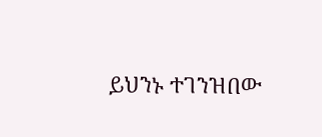ይህንኑ ተገንዝበው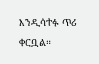እንዲሳተፉ ጥሪ ቀርቧል።